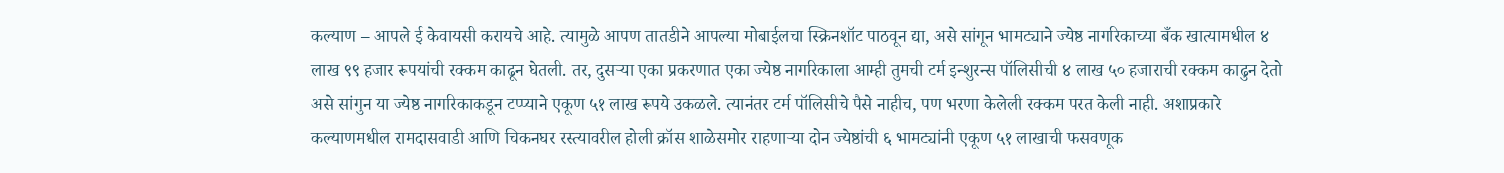कल्याण – आपले ई केवायसी करायचे आहे. त्यामुळे आपण तातडीने आपल्या मोबाईलचा स्क्रिनशॉट पाठवून द्या, असे सांगून भामट्याने ज्येष्ठ नागरिकाच्या बँक खात्यामधील ४ लाख ९९ हजार रूपयांची रक्कम काढून घेतली. तर, दुसऱ्या एका प्रकरणात एका ज्येष्ठ नागरिकाला आम्ही तुमची टर्म इन्शुरन्स पॉलिसीची ४ लाख ५० हजाराची रक्कम काढुन देतो असे सांगुन या ज्येष्ठ नागरिकाकडून टप्प्याने एकूण ५१ लाख रूपये उकळले. त्यानंतर टर्म पॉलिसीचे पैसे नाहीच, पण भरणा केलेली रक्कम परत केली नाही. अशाप्रकारे कल्याणमधील रामदासवाडी आणि चिकनघर रस्त्यावरील होली क्रॉस शाळेसमोर राहणाऱ्या दोन ज्येष्ठांची ६ भामट्यांनी एकूण ५१ लाखाची फसवणूक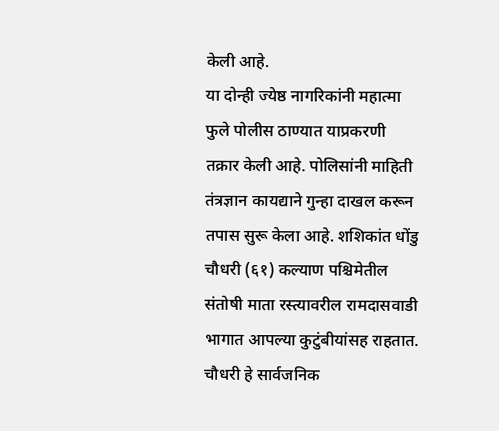केली आहे.
या दोन्ही ज्येष्ठ नागरिकांनी महात्मा फुले पोलीस ठाण्यात याप्रकरणी तक्रार केली आहे. पोलिसांनी माहिती तंत्रज्ञान कायद्याने गुन्हा दाखल करून तपास सुरू केला आहे. शशिकांत धोंडु चौधरी (६१) कल्याण पश्चिमेतील संतोषी माता रस्त्यावरील रामदासवाडी भागात आपल्या कुटुंबीयांसह राहतात. चौधरी हे सार्वजनिक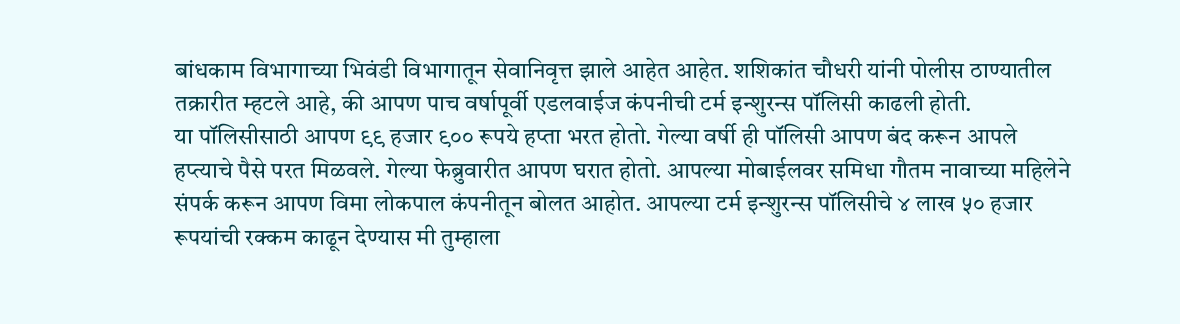बांधकाम विभागाच्या भिवंडी विभागातून सेवानिवृत्त झाले आहेत आहेत. शशिकांत चौधरी यांनी पोलीस ठाण्यातील तक्रारीत म्हटले आहे, की आपण पाच वर्षापूर्वी एडलवाईज कंपनीची टर्म इन्शुरन्स पॉलिसी काढली होती.
या पॉलिसीसाठी आपण ९९ हजार ९०० रूपये हप्ता भरत होतो. गेल्या वर्षी ही पॉलिसी आपण बंद करून आपले हप्त्याचे पैसे परत मिळवले. गेल्या फेब्रुवारीत आपण घरात होतो. आपल्या मोबाईलवर समिधा गौतम नावाच्या महिलेने संपर्क करून आपण विमा लोकपाल कंपनीतून बोलत आहोत. आपल्या टर्म इन्शुरन्स पॉलिसीचे ४ लाख ५० हजार रूपयांची रक्कम काढून देण्यास मी तुम्हाला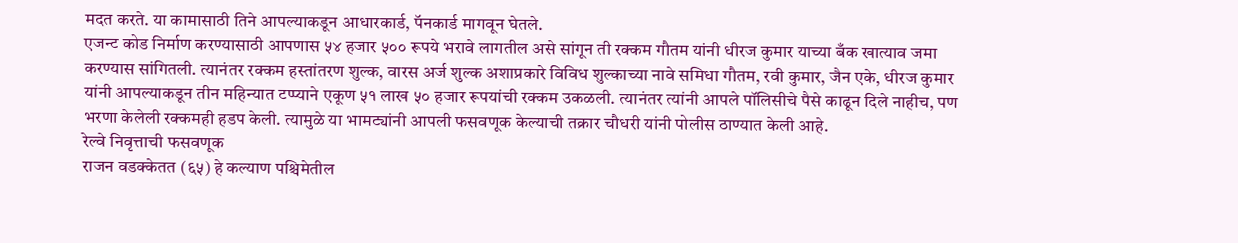मदत करते. या कामासाठी तिने आपल्याकडून आधारकार्ड, पॅनकार्ड मागवून घेतले.
एजन्ट कोड निर्माण करण्यासाठी आपणास ५४ हजार ५०० रूपये भरावे लागतील असे सांगून ती रक्कम गौतम यांनी धीरज कुमार याच्या बँक खात्याव जमा करण्यास सांगितली. त्यानंतर रक्कम हस्तांतरण शुल्क, वारस अर्ज शुल्क अशाप्रकारे विविध शुल्काच्या नावे समिधा गौतम, रवी कुमार, जैन एके, धीरज कुमार यांनी आपल्याकडून तीन महिन्यात टप्प्याने एकूण ५१ लाख ५० हजार रूपयांची रक्कम उकळली. त्यानंतर त्यांनी आपले पॉलिसीचे पैसे काढून दिले नाहीच, पण भरणा केलेली रक्कमही हडप केली. त्यामुळे या भामट्यांनी आपली फसवणूक केल्याची तक्रार चौधरी यांनी पोलीस ठाण्यात केली आहे.
रेल्वे निवृत्ताची फसवणूक
राजन वडक्केतत (६५) हे कल्याण पश्चिमेतील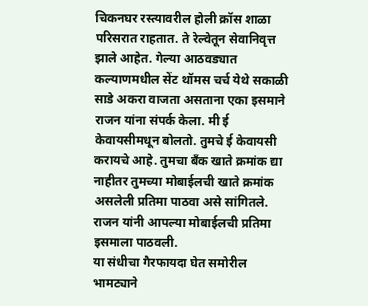चिकनघर रस्त्यावरील होली क्रॉस शाळा परिसरात राहतात. ते रेल्वेतून सेवानिवृत्त झाले आहेत. गेल्या आठवड्यात कल्याणमधील सेंट थॉमस चर्च येथे सकाळी साडे अकरा वाजता असताना एका इसमाने राजन यांना संपर्क केला. मी ई केवायसीमधून बोलतो. तुमचे ई केवायसी करायचे आहे. तुमचा बँक खाते क्रमांक द्या नाहीतर तुमच्या मोबाईलची खाते क्रमांक असलेली प्रतिमा पाठवा असे सांगितले. राजन यांनी आपल्या मोबाईलची प्रतिमा इसमाला पाठवली.
या संधीचा गैरफायदा घेत समोरील भामट्याने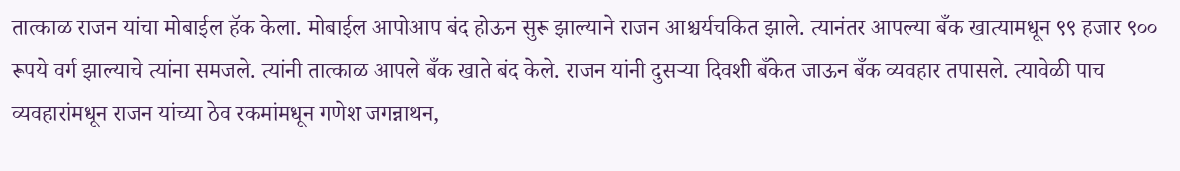तात्काळ राजन यांचा मोबाईल हॅक केला. मोबाईल आपोआप बंद होऊन सुरू झाल्याने राजन आश्चर्यचकित झाले. त्यानंतर आपल्या बँक खात्यामधून ९९ हजार ९०० रूपये वर्ग झाल्याचे त्यांना समजले. त्यांनी तात्काळ आपले बँक खाते बंद केले. राजन यांनी दुसऱ्या दिवशी बँकेत जाऊन बँक व्यवहार तपासले. त्यावेळी पाच व्यवहारांमधून राजन यांच्या ठेव रकमांमधून गणेश जगन्नाथन,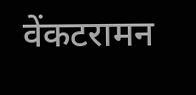वेंकटरामन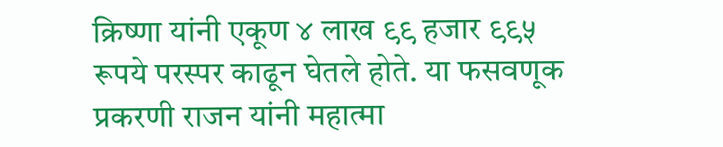क्रिष्णा यांनी एकूण ४ लाख ९९ हजार ९९५ रूपये परस्पर काढून घेतले होते. या फसवणूक प्रकरणी राजन यांनी महात्मा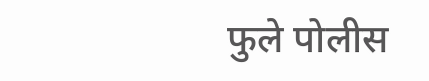फुले पोलीस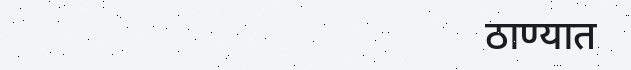ठाण्यात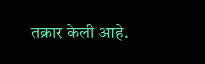तक्रार केली आहे.